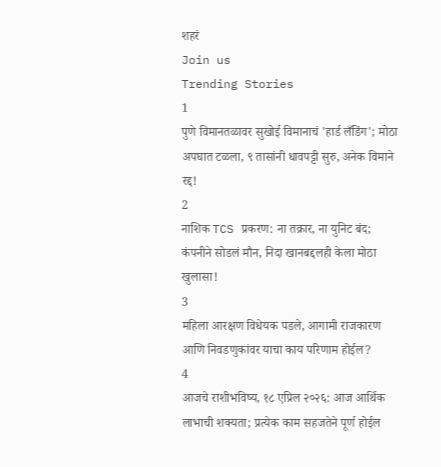शहरं
Join us
Trending Stories
1
पुणे विमानतळावर सुखोई विमानाचं 'हार्ड लँडिंग'; मोठा अपघात टळला, ९ तासांनी धावपट्टी सुरु, अनेक विमाने रद्द!
2
नाशिक TCS प्रकरण: ना तक्रार, ना युनिट बंद; कंपनीने सोडलं मौन, निदा खानबद्दलही केला मोठा खुलासा!
3
महिला आरक्षण विधेयक पडले, आगामी राजकारण आणि निवडणुकांवर याचा काय परिणाम होईल?
4
आजचे राशीभविष्य, १८ एप्रिल २०२६: आज आर्थिक लाभाची शक्यता; प्रत्येक काम सहजतेने पूर्ण होईल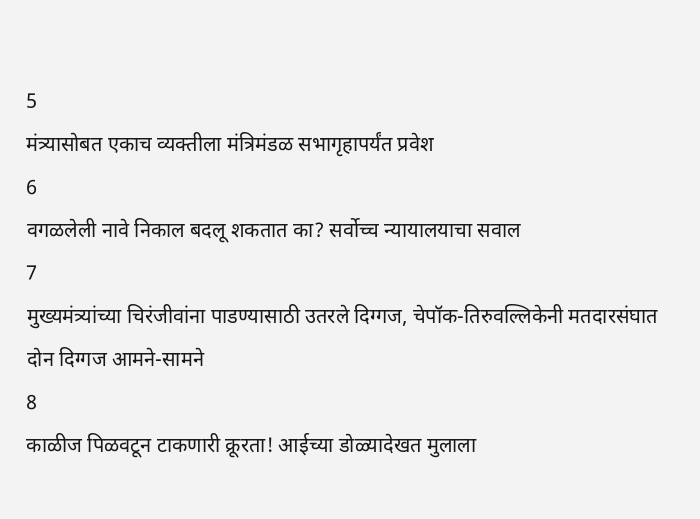5
मंत्र्यासोबत एकाच व्यक्तीला मंत्रिमंडळ सभागृहापर्यंत प्रवेश
6
वगळलेली नावे निकाल बदलू शकतात का? सर्वोच्च न्यायालयाचा सवाल
7
मुख्यमंत्र्यांच्या चिरंजीवांना पाडण्यासाठी उतरले दिग्गज, चेपॉक-तिरुवल्लिकेनी मतदारसंघात दोन दिग्गज आमने-सामने
8
काळीज पिळवटून टाकणारी क्रूरता! आईच्या डोळ्यादेखत मुलाला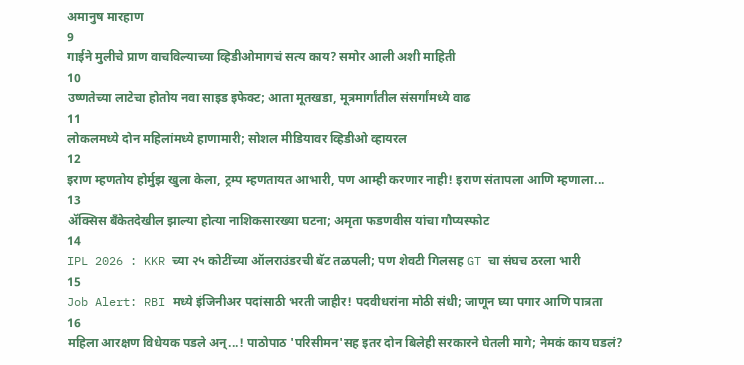अमानुष मारहाण
9
गाईने मुलीचे प्राण वाचविल्याच्या व्हिडीओमागचं सत्य काय? समोर आली अशी माहिती
10
उष्णतेच्या लाटेचा होतोय नवा साइड इफेक्ट; आता मूतखडा, मूत्रमार्गांतील संसर्गांमध्ये वाढ
11
लोकलमध्ये दोन महिलांमध्ये हाणामारी; सोशल मीडियावर व्हिडीओ व्हायरल
12
इराण म्हणतोय होर्मुझ खुला केला, ट्रम्प म्हणतायत आभारी, पण आम्ही करणार नाही! इराण संतापला आणि म्हणाला...
13
ॲक्सिस बँकेतदेखील झाल्या होत्या नाशिकसारख्या घटना; अमृता फडणवीस यांचा गौप्यस्फोट
14
IPL 2026 : KKR च्या २५ कोटींच्या ऑलराउंडरची बॅट तळपली; पण शेवटी गिलसह GT चा संघच ठरला भारी
15
Job Alert: RBI मध्ये इंजिनीअर पदांसाठी भरती जाहीर! पदवीधरांना मोठी संधी; जाणून घ्या पगार आणि पात्रता
16
महिला आरक्षण विधेयक पडले अन्...! पाठोपाठ 'परिसीमन'सह इतर दोन बिलेही सरकारने घेतली मागे; नेमकं काय घडलं?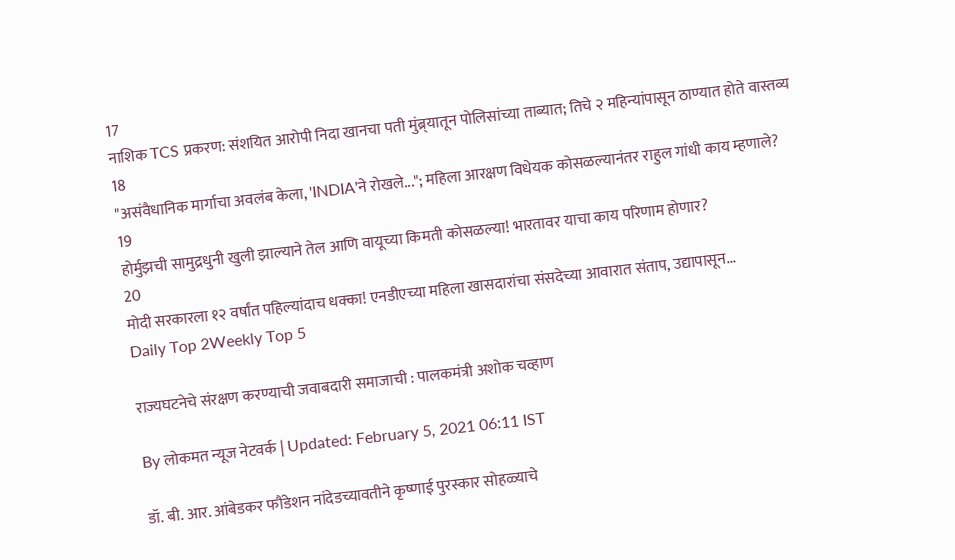17
नाशिक TCS प्रकरण: संशयित आरोपी निदा खानचा पती मुंब्र्यातून पोलिसांच्या ताब्यात; तिचे २ महिन्यांपासून ठाण्यात होते वास्तव्य
18
"असंवैधानिक मार्गाचा अवलंब केला, 'INDIA'ने रोखले..."; महिला आरक्षण विधेयक कोसळल्यानंतर राहुल गांधी काय म्हणाले?
19
होर्मुझची सामुद्रधुनी खुली झाल्याने तेल आणि वायूच्या किमती कोसळल्या! भारतावर याचा काय परिणाम होणार?
20
मोदी सरकारला १२ वर्षांत पहिल्यांदाच धक्का! एनडीएच्या महिला खासदारांचा संसदेच्या आवारात संताप, उद्यापासून...
Daily Top 2Weekly Top 5

राज्यघटनेचे संरक्षण करण्याची जवाबदारी समाजाची : पालकमंत्री अशोक चव्हाण

By लोकमत न्यूज नेटवर्क | Updated: February 5, 2021 06:11 IST

डॉ. बी. आर. आंबेडकर फौंडेशन नांदेडच्यावतीने कृष्णाई पुरस्कार सोहळ्याचे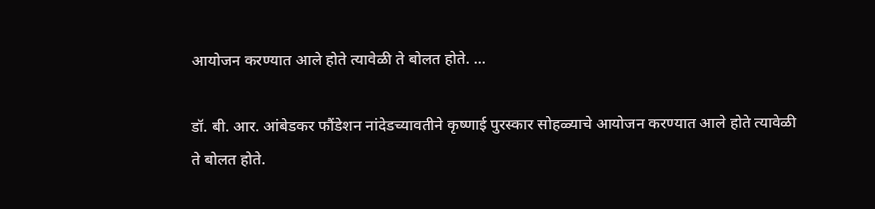आयोजन करण्यात आले होते त्यावेळी ते बोलत होते. ...

डॉ. बी. आर. आंबेडकर फौंडेशन नांदेडच्यावतीने कृष्णाई पुरस्कार सोहळ्याचे आयोजन करण्यात आले होते त्यावेळी ते बोलत होते.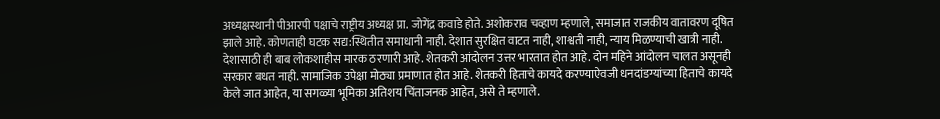अध्यक्षस्थानी पीआरपी पक्षाचे राष्ट्रीय अध्यक्ष प्रा. जोगेंद्र कवाडे होते. अशोकराव चव्हाण म्हणाले, समाजात राजकीय वातावरण दूषित झाले आहे. कोणताही घटक सद्य:स्थितीत समाधानी नाही. देशात सुरक्षित वाटत नाही, शाश्वती नाही, न्याय मिळण्याची खात्री नाही. देशासाठी ही बाब लोकशाहीस मारक ठरणारी आहे. शेतकरी आंदोलन उत्तर भारतात होत आहे. दोन महिने आंदोलन चालत असूनही सरकार बधत नाही. सामाजिक उपेक्षा मोठ्या प्रमाणात होत आहे. शेतकरी हिताचे कायदे करण्याऐवजी धनदांडग्यांच्या हिताचे कायदे केले जात आहेत, या सगळ्या भूमिका अतिशय चिंताजनक आहेत, असे ते म्हणाले.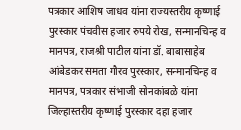पत्रकार आशिष जाधव यांना राज्यस्तरीय कृष्णाई पुरस्कार पंचवीस हजार रुपये रोख, सन्मानचिन्ह व मानपत्र, राजश्री पाटील यांना डॉ. बाबासाहेब आंबेडकर समता गौरव पुरस्कार, सन्मानचिन्ह व मानपत्र, पत्रकार संभाजी सोनकांबळे यांना जिल्हास्तरीय कृष्णाई पुरस्कार दहा हजार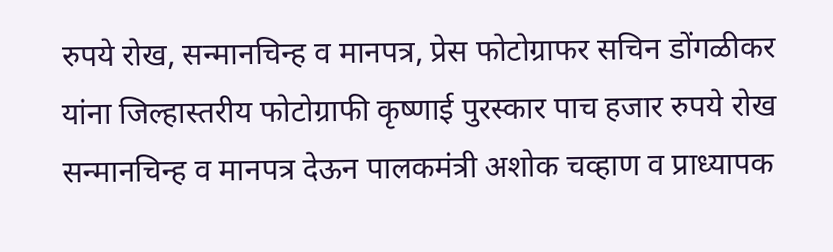रुपये रोख, सन्मानचिन्ह व मानपत्र, प्रेस फोटोग्राफर सचिन डोंगळीकर यांना जिल्हास्तरीय फोटोग्राफी कृष्णाई पुरस्कार पाच हजार रुपये रोख सन्मानचिन्ह व मानपत्र देऊन पालकमंत्री अशोक चव्हाण व प्राध्यापक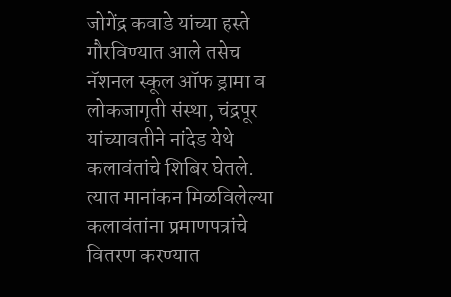जोगेंद्र कवाडे यांच्या हस्ते गौरविण्यात आले तसेच नॅशनल स्कूल ऑफ ड्रामा व लोकजागृती संस्था, चंद्रपूर यांच्यावतीने नांदेड येथे कलावंतांचे शिबिर घेतले. त्यात मानांकन मिळविलेल्या कलावंतांना प्रमाणपत्रांचे वितरण करण्यात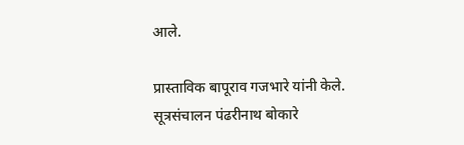आले.

प्रास्ताविक बापूराव गजभारे यांनी केले. सूत्रसंचालन पंढरीनाथ बोकारे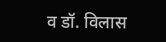व डॉ. विलास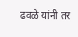ढवळे यांनी तर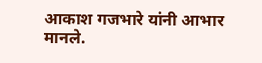आकाश गजभारे यांनी आभार मानले.